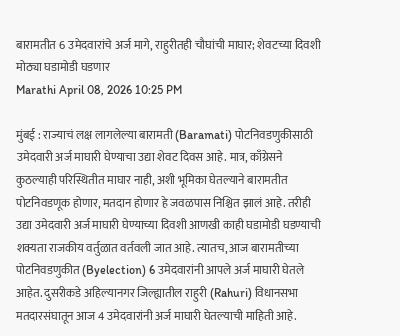बारामतीत 6 उमेदवारांचे अर्ज मागे, राहुरीतही चौघांची माघार; शेवटच्या दिवशी मोठ्या घडामोडी घडणार
Marathi April 08, 2026 10:25 PM

मुंबई : राज्याचं लक्ष लागलेल्या बारामती (Baramati) पोटनिवडणुकीसाठी उमेदवारी अर्ज माघारी घेण्याचा उद्या शेवट दिवस आहे. मात्र, काँग्रेसने कुठल्याही परिस्थितीत माघार नाही, अशी भूमिका घेतल्याने बारामतीत पोटनिवडणूक होणार, मतदान होणार हे जवळपास निश्चित झालं आहे. तरीही उद्या उमेदवारी अर्ज माघारी घेण्याच्या दिवशी आणखी काही घडामोडी घडण्याची शक्यता राजकीय वर्तुळात वर्तवली जात आहे. त्यातच, आज बारामतीच्या पोटनिवडणुकीत (Byelection) 6 उमेदवारांनी आपले अर्ज माघारी घेतले आहेत. दुसरीकडे अहिल्यानगर जिल्ह्यातील राहुरी (Rahuri) विधानसभा मतदारसंघातून आज 4 उमेदवारांनी अर्ज माघारी घेतल्याची माहिती आहे.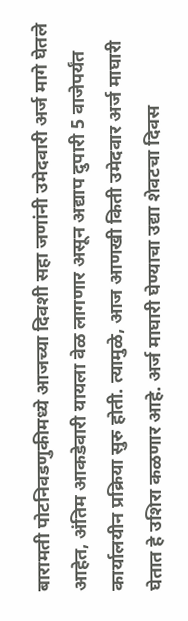बारामती पोटनिवडणुकीमध्ये आजच्या दिवशी सहा जणांनी उमेदवारी अर्ज मागे घेतले आहेत, अंतिम आकडेवारी यायला वेळ लागणार असून अद्याप दुपारी 5 वाजेपर्यंत कार्यालयीन प्रक्रिया सुरु होती. त्यामुळे, आज आणखी किती उमेदवार अर्ज माघारी घेतात हे उशिरा कळणार आहे. अर्ज माघारी घेण्याचा उद्या शेवटचा दिवस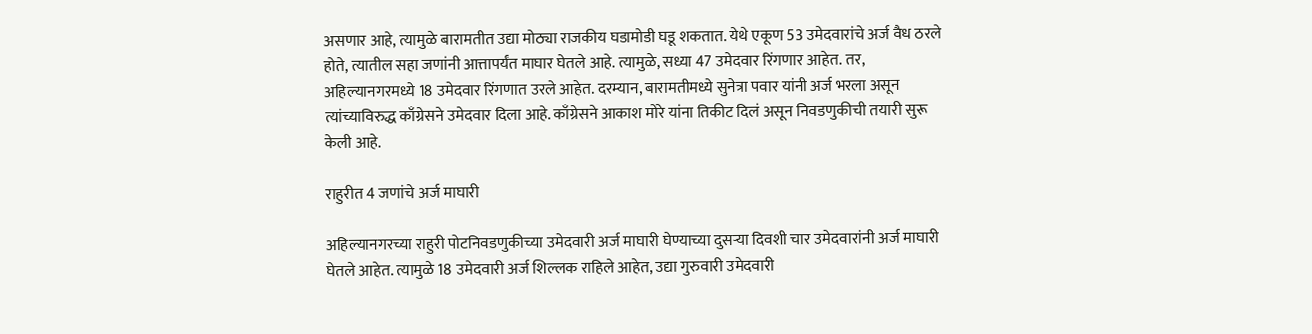असणार आहे, त्यामुळे बारामतीत उद्या मोठ्या राजकीय घडामोडी घडू शकतात. येथे एकूण 53 उमेदवारांचे अर्ज वैध ठरले होते, त्यातील सहा जणांनी आत्तापर्यंत माघार घेतले आहे. त्यामुळे, सध्या 47 उमेदवार रिंगणार आहेत. तर, अहिल्यानगरमध्ये 18 उमेदवार रिंगणात उरले आहेत. दरम्यान, बारामतीमध्ये सुनेत्रा पवार यांनी अर्ज भरला असून त्यांच्याविरुद्ध काँग्रेसने उमेदवार दिला आहे. काँग्रेसने आकाश मोरे यांना तिकीट दिलं असून निवडणुकीची तयारी सुरू केली आहे.

राहुरीत 4 जणांचे अर्ज माघारी

अहिल्यानगरच्या राहुरी पोटनिवडणुकीच्या उमेदवारी अर्ज माघारी घेण्याच्या दुसऱ्या दिवशी चार उमेदवारांनी अर्ज माघारी घेतले आहेत. त्यामुळे 18 उमेदवारी अर्ज शिल्लक राहिले आहेत, उद्या गुरुवारी उमेदवारी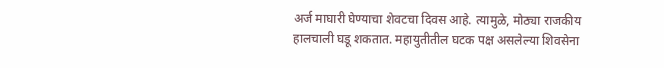अर्ज माघारी घेण्याचा शेवटचा दिवस आहे. त्यामुळे, मोठ्या राजकीय हालचाली घडू शकतात. महायुतीतील घटक पक्ष असलेल्या शिवसेना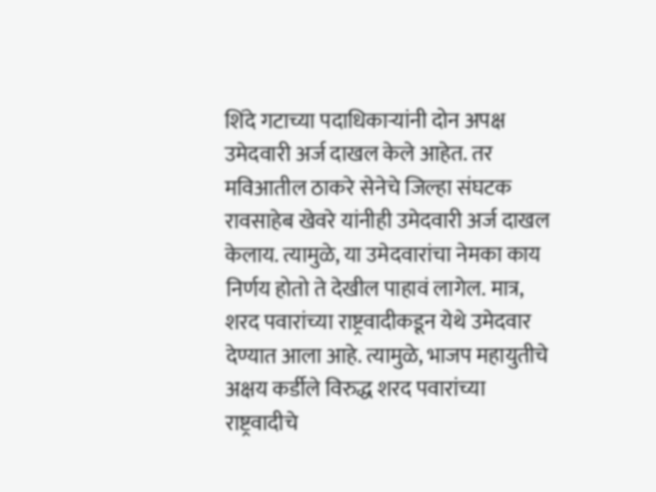शिंदे गटाच्या पदाधिकाऱ्यांनी दोन अपक्ष उमेदवारी अर्ज दाखल केले आहेत. तर मविआतील ठाकरे सेनेचे जिल्हा संघटक रावसाहेब खेवरे यांनीही उमेदवारी अर्ज दाखल केलाय. त्यामुळे, या उमेदवारांचा नेमका काय निर्णय होतो ते देखील पाहावं लागेल. मात्र, शरद पवारांच्या राष्ट्रवादीकडून येथे उमेदवार देण्यात आला आहे. त्यामुळे, भाजप महायुतीचे अक्षय कर्डीले विरुद्ध शरद पवारांच्या राष्ट्रवादीचे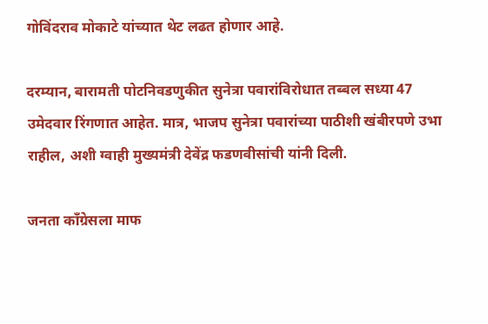गोविंदराव मोकाटे यांच्यात थेट लढत होणार आहे.

दरम्यान, बारामती पोटनिवडणुकीत सुनेत्रा पवारांविरोधात तब्बल सध्या 47 उमेदवार रिंगणात आहेत. मात्र, भाजप सुनेत्रा पवारांच्या पाठीशी खंबीरपणे उभा राहील, अशी ग्वाही मुख्यमंत्री देवेंद्र फडणवीसांची यांनी दिली.

जनता काँग्रेसला माफ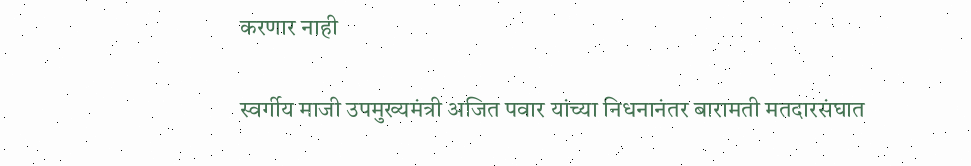करणार नाही

स्वर्गीय माजी उपमुख्यमंत्री अजित पवार यांच्या निधनानंतर बारामती मतदारसंघात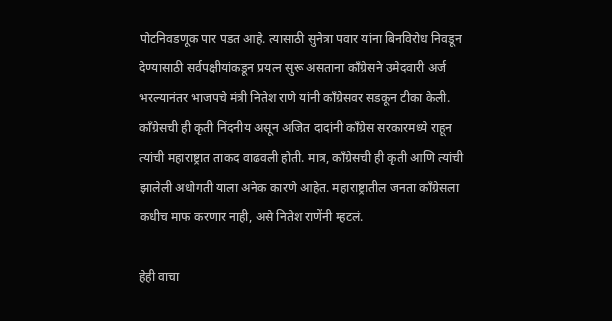पोटनिवडणूक पार पडत आहे. त्यासाठी सुनेत्रा पवार यांना बिनविरोध निवडून देण्यासाठी सर्वपक्षीयांकडून प्रयत्न सुरू असताना काँग्रेसने उमेदवारी अर्ज भरल्यानंतर भाजपचे मंत्री नितेश राणे यांनी काँग्रेसवर सडकून टीका केली. काँग्रेसची ही कृती निंदनीय असून अजित दादांनी काँग्रेस सरकारमध्ये राहून त्यांची महाराष्ट्रात ताकद वाढवली होती. मात्र, काँग्रेसची ही कृती आणि त्यांची झालेली अधोगती याला अनेक कारणे आहेत. महाराष्ट्रातील जनता काँग्रेसला कधीच माफ करणार नाही, असे नितेश राणेंनी म्हटलं.

हेही वाचा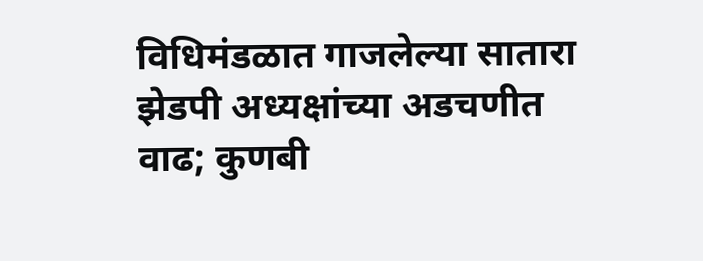विधिमंडळात गाजलेल्या सातारा झेडपी अध्यक्षांच्या अडचणीत वाढ; कुणबी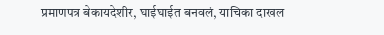प्रमाणपत्र बेकायदेशीर, घाईघाईत बनवलं, याचिका दाखल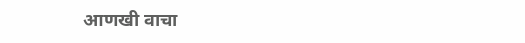आणखी वाचा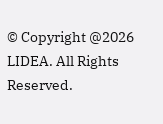© Copyright @2026 LIDEA. All Rights Reserved.